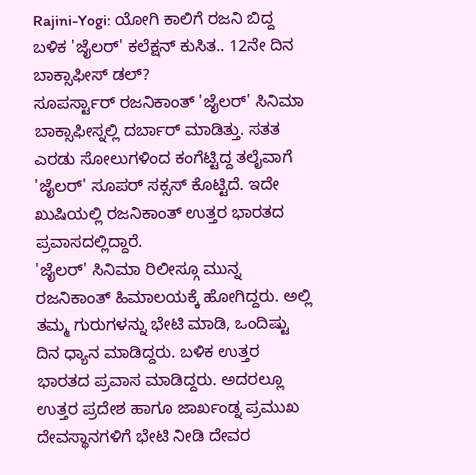Rajini-Yogi: ಯೋಗಿ ಕಾಲಿಗೆ ರಜನಿ ಬಿದ್ದ ಬಳಿಕ 'ಜೈಲರ್' ಕಲೆಕ್ಷನ್ ಕುಸಿತ.. 12ನೇ ದಿನ ಬಾಕ್ಸಾಫೀಸ್ ಡಲ್?
ಸೂಪರ್ಸ್ಟಾರ್ ರಜನಿಕಾಂತ್ 'ಜೈಲರ್' ಸಿನಿಮಾ ಬಾಕ್ಸಾಫೀಸ್ನಲ್ಲಿ ದರ್ಬಾರ್ ಮಾಡಿತ್ತು. ಸತತ ಎರಡು ಸೋಲುಗಳಿಂದ ಕಂಗೆಟ್ಟಿದ್ದ ತಲೈವಾಗೆ 'ಜೈಲರ್' ಸೂಪರ್ ಸಕ್ಸಸ್ ಕೊಟ್ಟಿದೆ. ಇದೇ ಖುಷಿಯಲ್ಲಿ ರಜನಿಕಾಂತ್ ಉತ್ತರ ಭಾರತದ ಪ್ರವಾಸದಲ್ಲಿದ್ದಾರೆ.
'ಜೈಲರ್' ಸಿನಿಮಾ ರಿಲೀಸ್ಗೂ ಮುನ್ನ ರಜನಿಕಾಂತ್ ಹಿಮಾಲಯಕ್ಕೆ ಹೋಗಿದ್ದರು. ಅಲ್ಲಿ ತಮ್ಮ ಗುರುಗಳನ್ನು ಭೇಟಿ ಮಾಡಿ, ಒಂದಿಷ್ಟು ದಿನ ಧ್ಯಾನ ಮಾಡಿದ್ದರು. ಬಳಿಕ ಉತ್ತರ ಭಾರತದ ಪ್ರವಾಸ ಮಾಡಿದ್ದರು. ಅದರಲ್ಲೂ ಉತ್ತರ ಪ್ರದೇಶ ಹಾಗೂ ಜಾರ್ಖಂಡ್ನ ಪ್ರಮುಖ ದೇವಸ್ಥಾನಗಳಿಗೆ ಭೇಟಿ ನೀಡಿ ದೇವರ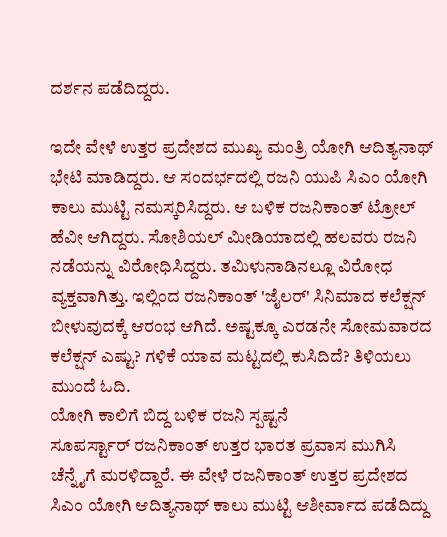ದರ್ಶನ ಪಡೆದಿದ್ದರು.

ಇದೇ ವೇಳೆ ಉತ್ತರ ಪ್ರದೇಶದ ಮುಖ್ಯ ಮಂತ್ರಿ ಯೋಗಿ ಆದಿತ್ಯನಾಥ್ ಭೇಟಿ ಮಾಡಿದ್ದರು. ಆ ಸಂದರ್ಭದಲ್ಲಿ ರಜನಿ ಯುಪಿ ಸಿಎಂ ಯೋಗಿ ಕಾಲು ಮುಟ್ಟಿ ನಮಸ್ಕರಿಸಿದ್ದರು. ಆ ಬಳಿಕ ರಜನಿಕಾಂತ್ ಟ್ರೋಲ್ ಹೆವೀ ಆಗಿದ್ದರು. ಸೋಶಿಯಲ್ ಮೀಡಿಯಾದಲ್ಲಿ ಹಲವರು ರಜನಿ ನಡೆಯನ್ನು ವಿರೋಧಿಸಿದ್ದರು. ತಮಿಳುನಾಡಿನಲ್ಲೂ ವಿರೋಧ ವ್ಯಕ್ತವಾಗಿತ್ತು. ಇಲ್ಲಿಂದ ರಜನಿಕಾಂತ್ 'ಜೈಲರ್' ಸಿನಿಮಾದ ಕಲೆಕ್ಷನ್ ಬೀಳುವುದಕ್ಕೆ ಆರಂಭ ಆಗಿದೆ. ಅಷ್ಟಕ್ಕೂ ಎರಡನೇ ಸೋಮವಾರದ ಕಲೆಕ್ಷನ್ ಎಷ್ಟು? ಗಳಿಕೆ ಯಾವ ಮಟ್ಟದಲ್ಲಿ ಕುಸಿದಿದೆ? ತಿಳಿಯಲು ಮುಂದೆ ಓದಿ.
ಯೋಗಿ ಕಾಲಿಗೆ ಬಿದ್ದ ಬಳಿಕ ರಜನಿ ಸ್ಪಷ್ಟನೆ
ಸೂಪರ್ಸ್ಟಾರ್ ರಜನಿಕಾಂತ್ ಉತ್ತರ ಭಾರತ ಪ್ರವಾಸ ಮುಗಿಸಿ ಚೆನ್ನೈಗೆ ಮರಳಿದ್ದಾರೆ. ಈ ವೇಳೆ ರಜನಿಕಾಂತ್ ಉತ್ತರ ಪ್ರದೇಶದ ಸಿಎಂ ಯೋಗಿ ಆದಿತ್ಯನಾಥ್ ಕಾಲು ಮುಟ್ಟಿ ಆಶೀರ್ವಾದ ಪಡೆದಿದ್ದು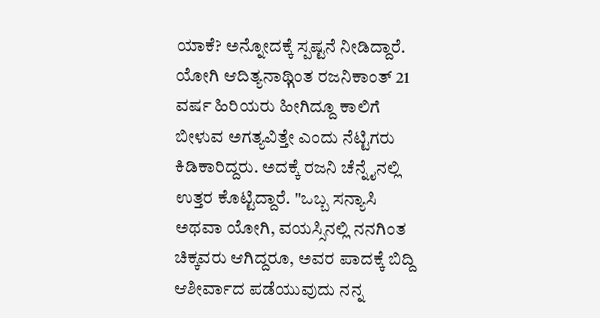ಯಾಕೆ? ಅನ್ನೋದಕ್ಕೆ ಸ್ಪಷ್ಟನೆ ನೀಡಿದ್ದಾರೆ. ಯೋಗಿ ಆದಿತ್ಯನಾಥ್ಗಿಂತ ರಜನಿಕಾಂತ್ 21 ವರ್ಷ ಹಿರಿಯರು ಹೀಗಿದ್ದೂ ಕಾಲಿಗೆ ಬೀಳುವ ಅಗತ್ಯವಿತ್ತೇ ಎಂದು ನೆಟ್ಟಿಗರು ಕಿಡಿಕಾರಿದ್ದರು. ಅದಕ್ಕೆ ರಜನಿ ಚೆನ್ನೈನಲ್ಲಿ ಉತ್ತರ ಕೊಟ್ಟಿದ್ದಾರೆ. "ಒಬ್ಬ ಸನ್ಯಾಸಿ ಅಥವಾ ಯೋಗಿ, ವಯಸ್ಸಿನಲ್ಲಿ ನನಗಿಂತ ಚಿಕ್ಕವರು ಆಗಿದ್ದರೂ, ಅವರ ಪಾದಕ್ಕೆ ಬಿದ್ದಿ ಆಶೀರ್ವಾದ ಪಡೆಯುವುದು ನನ್ನ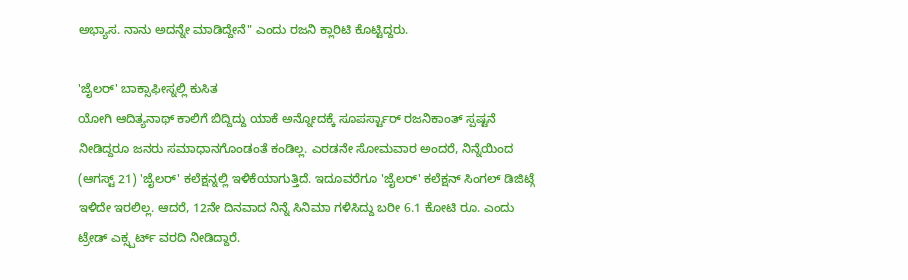ಅಭ್ಯಾಸ. ನಾನು ಅದನ್ನೇ ಮಾಡಿದ್ದೇನೆ" ಎಂದು ರಜನಿ ಕ್ಲಾರಿಟಿ ಕೊಟ್ಟಿದ್ದರು.

'ಜೈಲರ್' ಬಾಕ್ಸಾಫೀಸ್ನಲ್ಲಿ ಕುಸಿತ
ಯೋಗಿ ಆದಿತ್ಯನಾಥ್ ಕಾಲಿಗೆ ಬಿದ್ದಿದ್ದು ಯಾಕೆ ಅನ್ನೋದಕ್ಕೆ ಸೂಪರ್ಸ್ಟಾರ್ ರಜನಿಕಾಂತ್ ಸ್ಪಷ್ಟನೆ ನೀಡಿದ್ದರೂ ಜನರು ಸಮಾಧಾನಗೊಂಡಂತೆ ಕಂಡಿಲ್ಲ. ಎರಡನೇ ಸೋಮವಾರ ಅಂದರೆ, ನಿನ್ನೆಯಿಂದ (ಆಗಸ್ಟ್ 21) 'ಜೈಲರ್' ಕಲೆಕ್ಷನ್ನಲ್ಲಿ ಇಳಿಕೆಯಾಗುತ್ತಿದೆ. ಇದೂವರೆಗೂ 'ಜೈಲರ್' ಕಲೆಕ್ಷನ್ ಸಿಂಗಲ್ ಡಿಜಿಟ್ಗೆ ಇಳಿದೇ ಇರಲಿಲ್ಲ. ಆದರೆ, 12ನೇ ದಿನವಾದ ನಿನ್ನೆ ಸಿನಿಮಾ ಗಳಿಸಿದ್ದು ಬರೀ 6.1 ಕೋಟಿ ರೂ. ಎಂದು ಟ್ರೇಡ್ ಎಕ್ಸ್ಪರ್ಟ್ ವರದಿ ನೀಡಿದ್ದಾರೆ.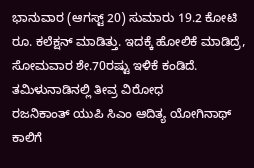ಭಾನುವಾರ (ಆಗಸ್ಟ್ 20) ಸುಮಾರು 19.2 ಕೋಟಿ ರೂ. ಕಲೆಕ್ಷನ್ ಮಾಡಿತ್ತು. ಇದಕ್ಕೆ ಹೋಲಿಕೆ ಮಾಡಿದ್ರೆ, ಸೋಮವಾರ ಶೇ.70ರಷ್ಟು ಇಳಿಕೆ ಕಂಡಿದೆ.
ತಮಿಳುನಾಡಿನಲ್ಲಿ ತೀವ್ರ ವಿರೋಧ
ರಜನಿಕಾಂತ್ ಯುಪಿ ಸಿಎಂ ಆದಿತ್ಯ ಯೋಗಿನಾಥ್ ಕಾಲಿಗೆ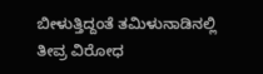ಬೀಳುತ್ತಿದ್ದಂತೆ ತಮಿಳುನಾಡಿನಲ್ಲಿ ತೀವ್ರ ವಿರೋಧ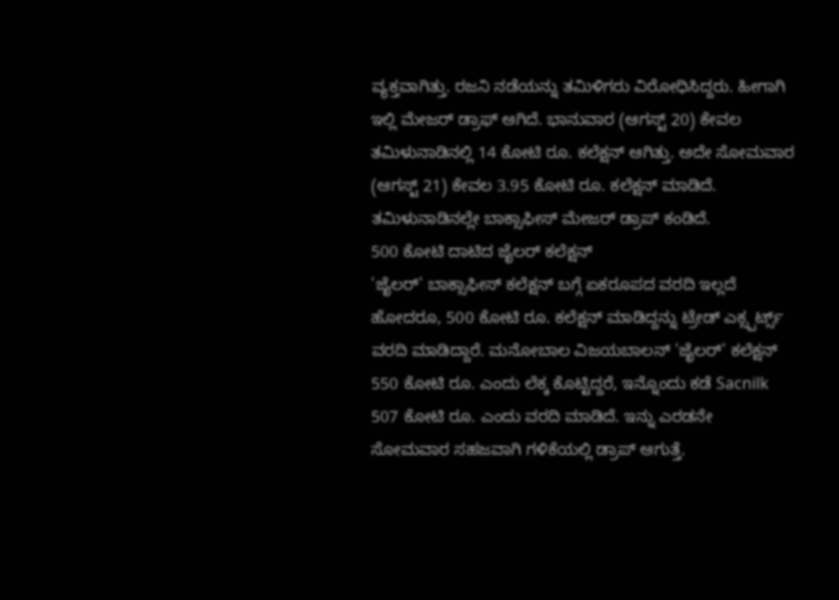ವ್ಯಕ್ತವಾಗಿತ್ತು. ರಜನಿ ನಡೆಯನ್ನು ತಮಿಳಿಗರು ವಿರೋಧಿಸಿದ್ದರು. ಹೀಗಾಗಿ ಇಲ್ಲಿ ಮೇಜರ್ ಡ್ರಾಫ್ ಆಗಿದೆ. ಭಾನುವಾರ (ಆಗಸ್ಟ್ 20) ಕೇವಲ ತಮಿಳುನಾಡಿನಲ್ಲಿ 14 ಕೋಟಿ ರೂ. ಕಲೆಕ್ಷನ್ ಆಗಿತ್ತು. ಅದೇ ಸೋಮವಾರ (ಆಗಸ್ಟ್ 21) ಕೇವಲ 3.95 ಕೋಟಿ ರೂ. ಕಲೆಕ್ಷನ್ ಮಾಡಿದೆ. ತಮಿಳುನಾಡಿನಲ್ಲೇ ಬಾಕ್ಸಾಫೀಸ್ ಮೇಜರ್ ಡ್ರಾಪ್ ಕಂಡಿದೆ.
500 ಕೋಟಿ ದಾಟಿದ ಜೈಲರ್ ಕಲೆಕ್ಷನ್
'ಜೈಲರ್' ಬಾಕ್ಸಾಫೀಸ್ ಕಲೆಕ್ಷನ್ ಬಗ್ಗೆ ಏಕರೂಪದ ವರದಿ ಇಲ್ಲದೆ ಹೋದರೂ, 500 ಕೋಟಿ ರೂ. ಕಲೆಕ್ಷನ್ ಮಾಡಿದ್ದನ್ನು ಟ್ರೇಡ್ ಎಕ್ಸ್ಪರ್ಟ್ಸ್ ವರದಿ ಮಾಡಿದ್ದಾರೆ. ಮನೋಬಾಲ ವಿಜಯಬಾಲನ್ 'ಜೈಲರ್' ಕಲೆಕ್ಷನ್ 550 ಕೋಟಿ ರೂ. ಎಂದು ಲೆಕ್ಕ ಕೊಟ್ಟಿದ್ದರೆ, ಇನ್ನೊಂದು ಕಡೆ Sacnilk 507 ಕೋಟಿ ರೂ. ಎಂದು ವರದಿ ಮಾಡಿದೆ. ಇನ್ನು ಎರಡನೇ ಸೋಮವಾರ ಸಹಜವಾಗಿ ಗಳಿಕೆಯಲ್ಲಿ ಡ್ರಾಪ್ ಆಗುತ್ತೆ.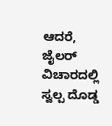ಆದರೆ, ಜೈಲರ್ ವಿಚಾರದಲ್ಲಿ ಸ್ವಲ್ಪ ದೊಡ್ಡ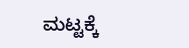ಮಟ್ಟಕ್ಕೆ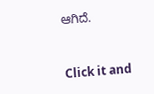ಆಗಿದೆ.


Click it and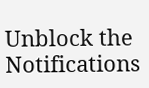Unblock the Notifications